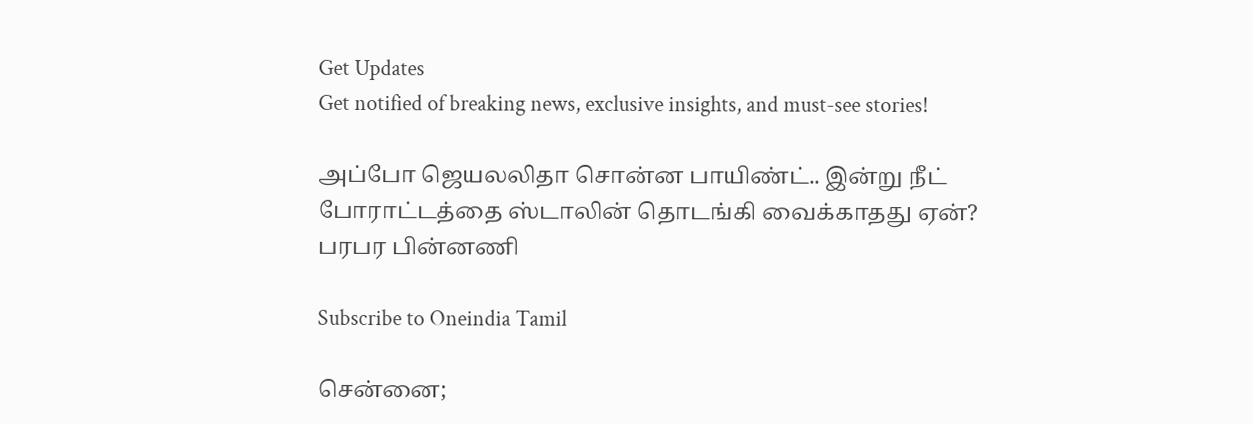Get Updates
Get notified of breaking news, exclusive insights, and must-see stories!

அப்போ ஜெயலலிதா சொன்ன பாயிண்ட்.. இன்று நீட் போராட்டத்தை ஸ்டாலின் தொடங்கி வைக்காதது ஏன்? பரபர பின்னணி

Subscribe to Oneindia Tamil

சென்னை;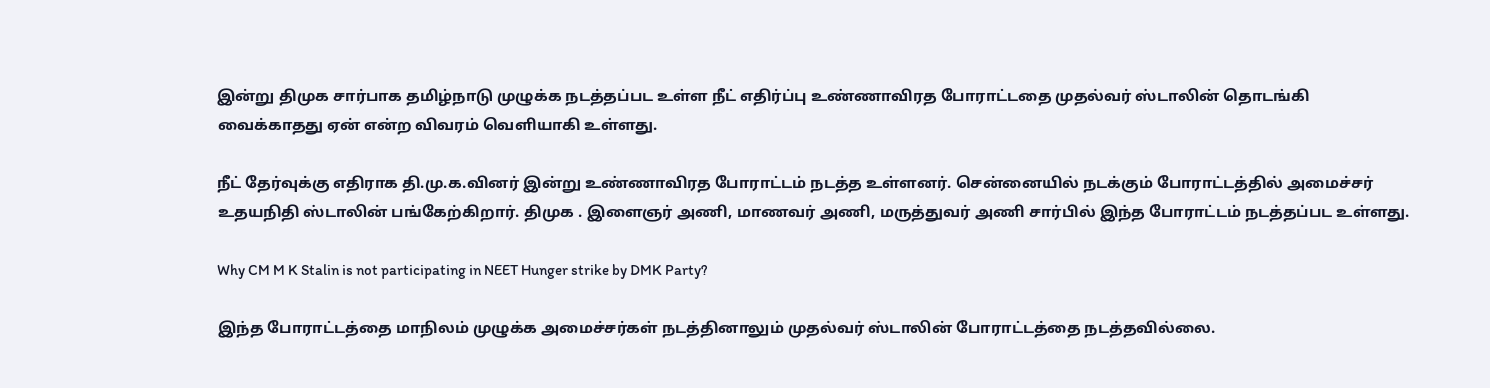இன்று திமுக சார்பாக தமிழ்நாடு முழுக்க நடத்தப்பட உள்ள நீட் எதிர்ப்பு உண்ணாவிரத போராட்டதை முதல்வர் ஸ்டாலின் தொடங்கி வைக்காதது ஏன் என்ற விவரம் வெளியாகி உள்ளது.

நீட் தேர்வுக்கு எதிராக தி.மு.க.வினர் இன்று உண்ணாவிரத போராட்டம் நடத்த உள்ளனர். சென்னையில் நடக்கும் போராட்டத்தில் அமைச்சர் உதயநிதி ஸ்டாலின் பங்கேற்கிறார். திமுக . இளைஞர் அணி, மாணவர் அணி, மருத்துவர் அணி சார்பில் இந்த போராட்டம் நடத்தப்பட உள்ளது.

Why CM M K Stalin is not participating in NEET Hunger strike by DMK Party?

இந்த போராட்டத்தை மாநிலம் முழுக்க அமைச்சர்கள் நடத்தினாலும் முதல்வர் ஸ்டாலின் போராட்டத்தை நடத்தவில்லை.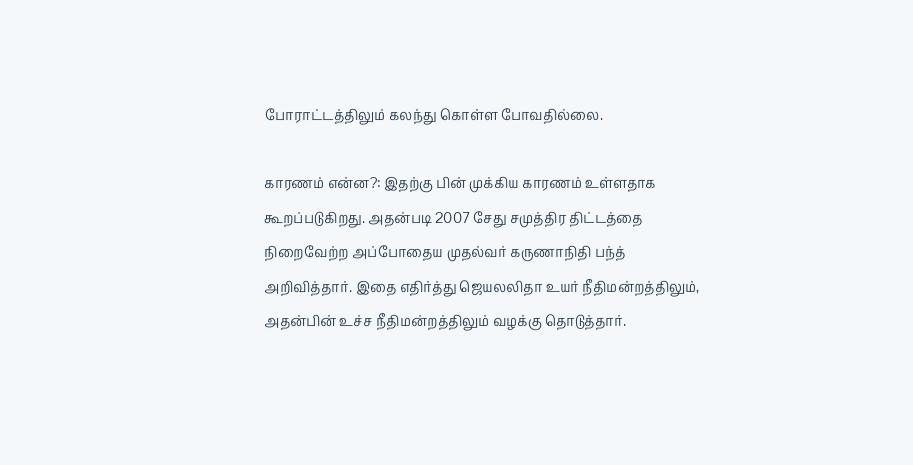போராட்டத்திலும் கலந்து கொள்ள போவதில்லை.

காரணம் என்ன?: இதற்கு பின் முக்கிய காரணம் உள்ளதாக கூறப்படுகிறது. அதன்படி 2007 சேது சமுத்திர திட்டத்தை நிறைவேற்ற அப்போதைய முதல்வர் கருணாநிதி பந்த் அறிவித்தார். இதை எதிர்த்து ஜெயலலிதா உயர் நீதிமன்றத்திலும், அதன்பின் உச்ச நீதிமன்றத்திலும் வழக்கு தொடுத்தார்.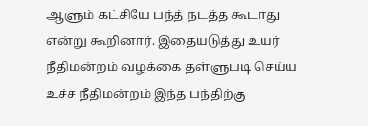ஆளும் கட்சியே பந்த் நடத்த கூடாது என்று கூறினார். இதையடுத்து உயர் நீதிமன்றம் வழக்கை தள்ளுபடி செய்ய உச்ச நீதிமன்றம் இந்த பந்திற்கு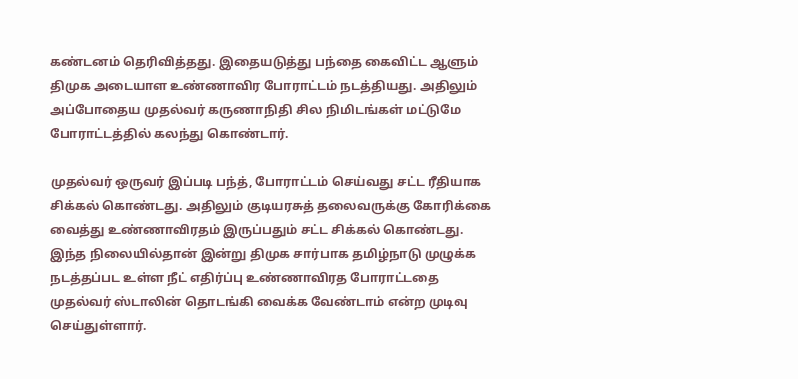கண்டனம் தெரிவித்தது. இதையடுத்து பந்தை கைவிட்ட ஆளும் திமுக அடையாள உண்ணாவிர போராட்டம் நடத்தியது. அதிலும் அப்போதைய முதல்வர் கருணாநிதி சில நிமிடங்கள் மட்டுமே போராட்டத்தில் கலந்து கொண்டார்.

முதல்வர் ஒருவர் இப்படி பந்த், போராட்டம் செய்வது சட்ட ரீதியாக சிக்கல் கொண்டது. அதிலும் குடியரசுத் தலைவருக்கு கோரிக்கை வைத்து உண்ணாவிரதம் இருப்பதும் சட்ட சிக்கல் கொண்டது. இந்த நிலையில்தான் இன்று திமுக சார்பாக தமிழ்நாடு முழுக்க நடத்தப்பட உள்ள நீட் எதிர்ப்பு உண்ணாவிரத போராட்டதை முதல்வர் ஸ்டாலின் தொடங்கி வைக்க வேண்டாம் என்ற முடிவு செய்துள்ளார்.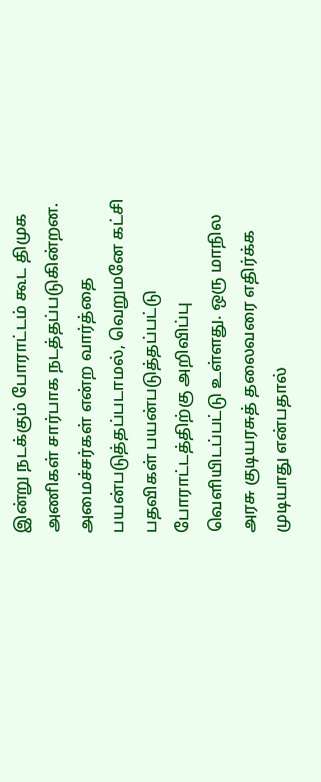இன்று நடக்கும் போராட்டம் கூட திமுக அணிகள் சார்பாக நடத்தப்படுகின்றன. அமைச்சர்கள் என்ற வார்த்தை பயன்படுத்தப்படாமல், வெறுமனே கட்சி பதவிகள் பயன்படுத்தப்பட்டு போராட்டத்திற்கு அறிவிப்பு வெளியிடப்பட்டு உள்ளது. ஒரு மாநில அரசு குடியரசுத் தலைவரை எதிர்க்க முடியாது என்பதால்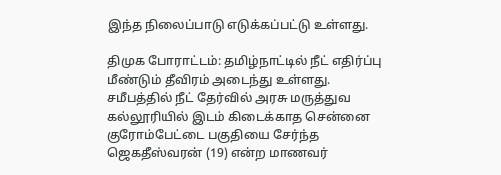இந்த நிலைப்பாடு எடுக்கப்பட்டு உள்ளது.

திமுக போராட்டம்: தமிழ்நாட்டில் நீட் எதிர்ப்பு மீண்டும் தீவிரம் அடைந்து உள்ளது. சமீபத்தில் நீட் தேர்வில் அரசு மருத்துவ கல்லூரியில் இடம் கிடைக்காத சென்னை குரோம்பேட்டை பகுதியை சேர்ந்த ஜெகதீஸ்வரன் (19) என்ற மாணவர்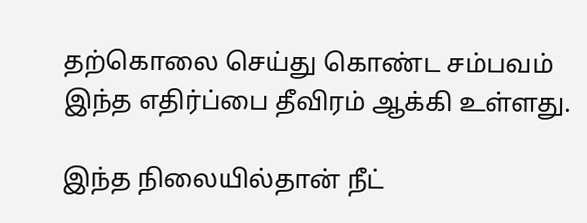தற்கொலை செய்து கொண்ட சம்பவம் இந்த எதிர்ப்பை தீவிரம் ஆக்கி உள்ளது.

இந்த நிலையில்தான் நீட்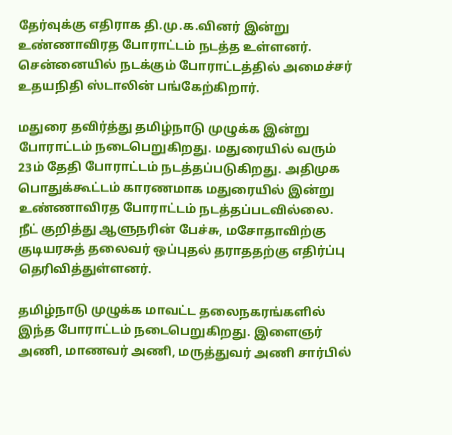தேர்வுக்கு எதிராக தி.மு.க.வினர் இன்று உண்ணாவிரத போராட்டம் நடத்த உள்ளனர். சென்னையில் நடக்கும் போராட்டத்தில் அமைச்சர் உதயநிதி ஸ்டாலின் பங்கேற்கிறார்.

மதுரை தவிர்த்து தமிழ்நாடு முழுக்க இன்று போராட்டம் நடைபெறுகிறது. மதுரையில் வரும் 23ம் தேதி போராட்டம் நடத்தப்படுகிறது. அதிமுக பொதுக்கூட்டம் காரணமாக மதுரையில் இன்று உண்ணாவிரத போராட்டம் நடத்தப்படவில்லை. நீட் குறித்து ஆளுநரின் பேச்சு, மசோதாவிற்கு குடியரசுத் தலைவர் ஒப்புதல் தராததற்கு எதிர்ப்பு தெரிவித்துள்ளனர்.

தமிழ்நாடு முழுக்க மாவட்ட தலைநகரங்களில் இந்த போராட்டம் நடைபெறுகிறது. இளைஞர் அணி, மாணவர் அணி, மருத்துவர் அணி சார்பில்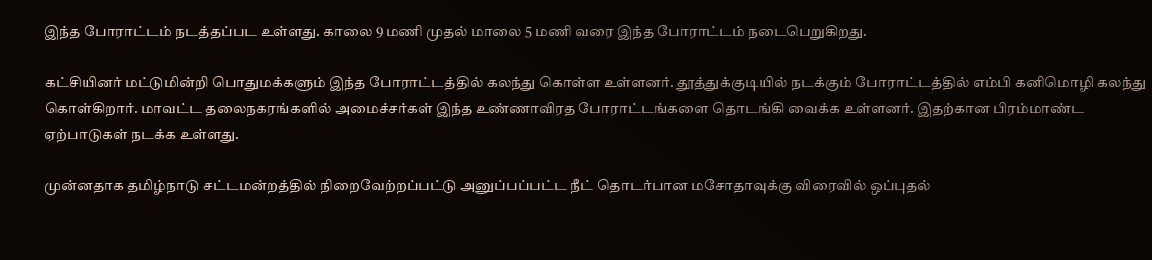இந்த போராட்டம் நடத்தப்பட உள்ளது. காலை 9 மணி முதல் மாலை 5 மணி வரை இந்த போராட்டம் நடைபெறுகிறது.

கட்சியினர் மட்டுமின்றி பொதுமக்களும் இந்த போராட்டத்தில் கலந்து கொள்ள உள்ளனர். தூத்துக்குடியில் நடக்கும் போராட்டத்தில் எம்பி கனிமொழி கலந்து கொள்கிறார். மாவட்ட தலைநகரங்களில் அமைச்சர்கள் இந்த உண்ணாவிரத போராட்டங்களை தொடங்கி வைக்க உள்ளனர். இதற்கான பிரம்மாண்ட ஏற்பாடுகள் நடக்க உள்ளது.

முன்னதாக தமிழ்நாடு சட்டமன்றத்தில் நிறைவேற்றப்பட்டு அனுப்பப்பட்ட நீட் தொடர்பான மசோதாவுக்கு விரைவில் ஒப்புதல்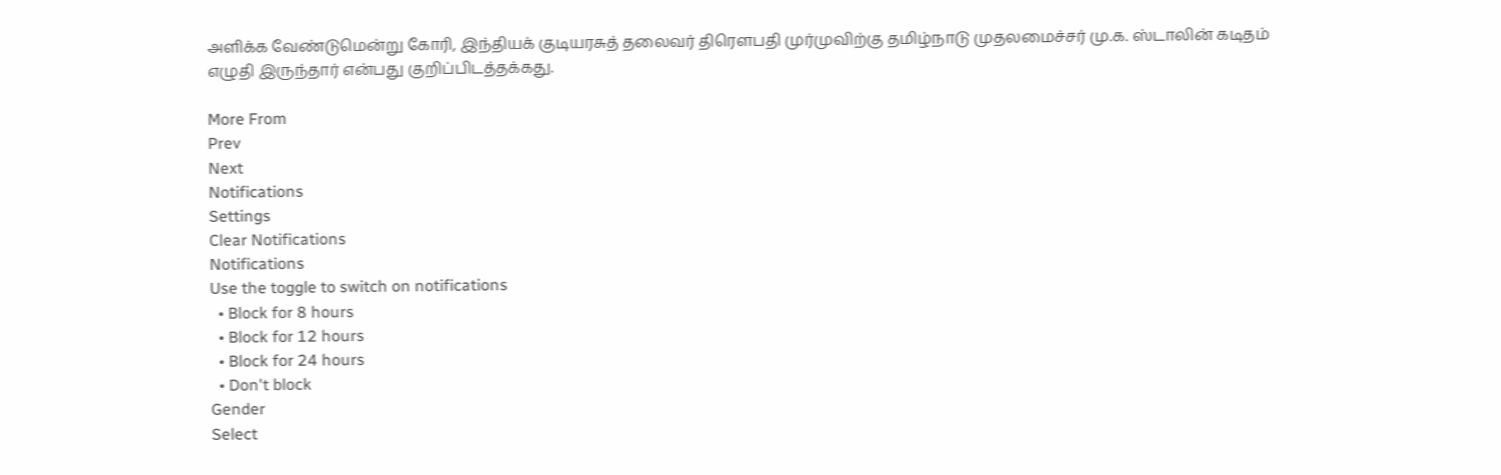அளிக்க வேண்டுமென்று கோரி, இந்தியக் குடியரசுத் தலைவர் திரௌபதி முர்முவிற்கு தமிழ்நாடு முதலமைச்சர் மு.க. ஸ்டாலின் கடிதம் எழுதி இருந்தார் என்பது குறிப்பிடத்தக்கது.

More From
Prev
Next
Notifications
Settings
Clear Notifications
Notifications
Use the toggle to switch on notifications
  • Block for 8 hours
  • Block for 12 hours
  • Block for 24 hours
  • Don't block
Gender
Select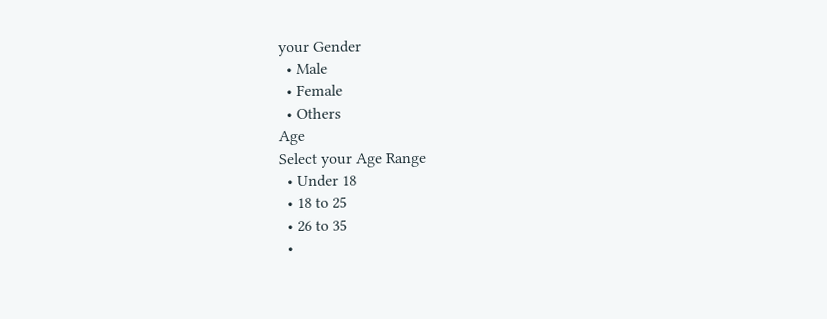your Gender
  • Male
  • Female
  • Others
Age
Select your Age Range
  • Under 18
  • 18 to 25
  • 26 to 35
  •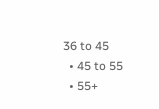36 to 45
  • 45 to 55
  • 55+